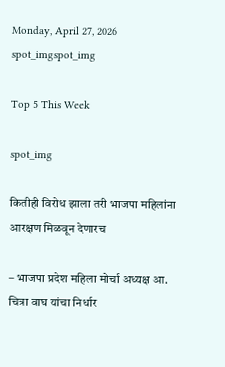Monday, April 27, 2026
spot_imgspot_img

Top 5 This Week

spot_img

कितीही विरोध झाला तरी भाजपा महिलांना आरक्षण मिळवून देणारच

– भाजपा प्रदेश महिला मोर्चा अध्यक्ष आ. चित्रा वाघ यांचा निर्धार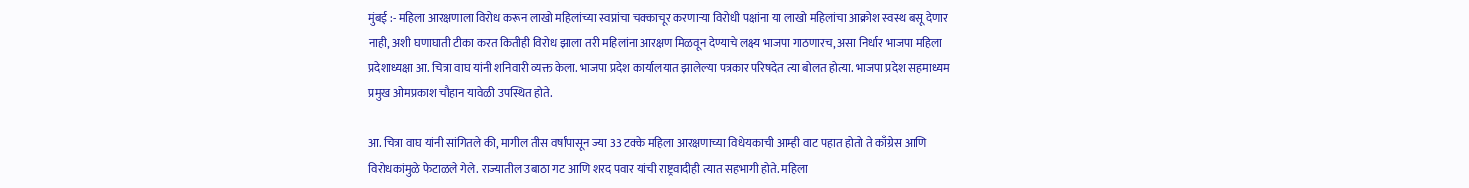मुंबई :- महिला आरक्षणाला विरोध करून लाखो महिलांच्या स्वप्नांचा चक्काचूर करणाऱ्या विरोधी पक्षांना या लाखो महिलांचा आक्रोश स्वस्थ बसू देणार नाही, अशी घणाघाती टीका करत कितीही विरोध झाला तरी महिलांना आरक्षण मिळवून देण्याचे लक्ष्य भाजपा गाठणारच, असा निर्धार भाजपा महिला प्रदेशाध्यक्षा आ. चित्रा वाघ यांनी शनिवारी व्यक्त केला. भाजपा प्रदेश कार्यालयात झालेल्या पत्रकार परिषदेत त्या बोलत होत्या. भाजपा प्रदेश सहमाध्यम प्रमुख ओमप्रकाश चौहान यावेळी उपस्थित होते.

आ. चित्रा वाघ यांनी सांगितले की, मागील तीस वर्षांपासून ज्या 33 टक्के महिला आरक्षणाच्या विधेयकाची आम्ही वाट पहात होतो ते काँग्रेस आणि विरोधकांमुळे फेटाळले गेले. राज्यातील उबाठा गट आणि शरद पवार यांची राष्ट्रवादीही त्यात सहभागी होते. महिला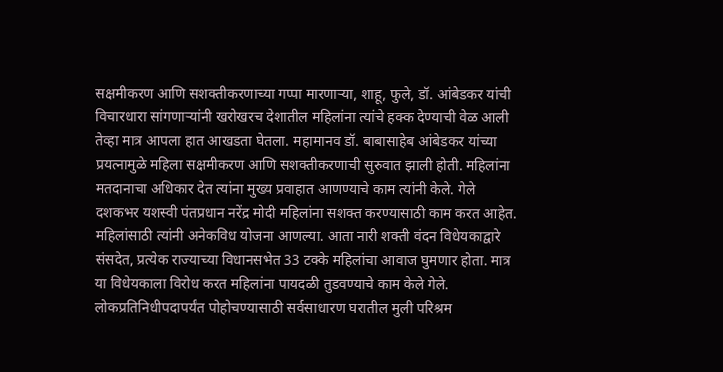सक्षमीकरण आणि सशक्तीकरणाच्या गप्पा मारणाऱ्या, शाहू, फुले, डॉ. आंबेडकर यांची विचारधारा सांगणाऱ्यांनी खरोखरच देशातील महिलांना त्यांचे हक्क देण्याची वेळ आली तेव्हा मात्र आपला हात आखडता घेतला. महामानव डॉ. बाबासाहेब आंबेडकर यांच्या प्रयत्नामुळे महिला सक्षमीकरण आणि सशक्तीकरणाची सुरुवात झाली होती. महिलांना मतदानाचा अधिकार देत त्यांना मुख्य प्रवाहात आणण्याचे काम त्यांनी केले. गेले दशकभर यशस्वी पंतप्रधान नरेंद्र मोदी महिलांना सशक्त करण्यासाठी काम करत आहेत. महिलांसाठी त्यांनी अनेकविध योजना आणल्या. आता नारी शक्ती वंदन विधेयकाद्वारे संसदेत, प्रत्येक राज्याच्या विधानसभेत 33 टक्के महिलांचा आवाज घुमणार होता. मात्र या विधेयकाला विरोध करत महिलांना पायदळी तुडवण्याचे काम केले गेले. लोकप्रतिनिधीपदापर्यंत पोहोचण्यासाठी सर्वसाधारण घरातील मुली परिश्रम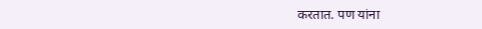करतात. पण यांना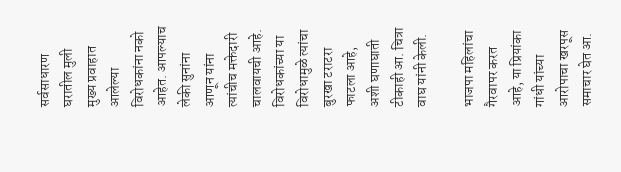सर्वसाधारण घरातील मुली मुख्य प्रवाहात आलेल्या विरोधकांना नको आहेत. आपल्याच लेकी सुनांना आणून यांना त्यांचीच मक्तेदारी चालवायची आहे. विरोधकांच्या या विरोधामुळे त्यांचा बुरखा टराटरा फाटला आहे, अशी घणाघाती टीकाही आ. चित्रा वाघ यांनी केली.

भाजपा महिलांचा गैरवापर करत आहे, या प्रियांका गांधी यांच्या आरोपाचा खरपूस समाचार घेत आ.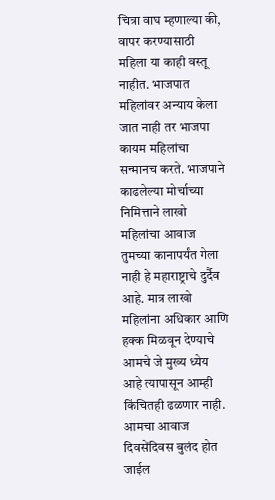चित्रा वाघ म्हणाल्या की, वापर करण्यासाठी महिला या काही वस्तू नाहीत. भाजपात महिलांवर अन्याय केला जात नाही तर भाजपा कायम महिलांचा सन्मानच करते. भाजपाने काढलेल्या मोर्चाच्या निमित्ताने लाखो महिलांचा आवाज तुमच्या कानापर्यंत गेला नाही हे महाराष्ट्राचे दुर्दैव आहे. मात्र लाखो महिलांना अधिकार आणि हक्क मिळवून देण्याचे आमचे जे मुख्य ध्येय आहे त्यापासून आम्ही किंचितही ढळणार नाही. आमचा आवाज दिवसेंदिवस बुलंद होत जाईल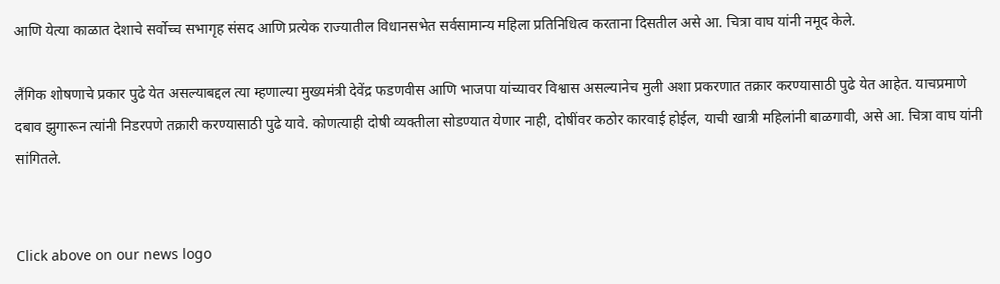आणि येत्या काळात देशाचे सर्वोच्च सभागृह संसद आणि प्रत्येक राज्यातील विधानसभेत सर्वसामान्य महिला प्रतिनिधित्व करताना दिसतील असे आ. चित्रा वाघ यांनी नमूद केले.

लैंगिक शोषणाचे प्रकार पुढे येत असल्याबद्दल त्या म्हणाल्या मुख्यमंत्री देवेंद्र फडणवीस आणि भाजपा यांच्यावर विश्वास असल्यानेच मुली अशा प्रकरणात तक्रार करण्यासाठी पुढे येत आहेत. याचप्रमाणे दबाव झुगारून त्यांनी निडरपणे तक्रारी करण्यासाठी पुढे यावे. कोणत्याही दोषी व्यक्तीला सोडण्यात येणार नाही, दोषींवर कठोर कारवाई होईल, याची खात्री महिलांनी बाळगावी, असे आ. चित्रा वाघ यांनी सांगितले.


Click above on our news logo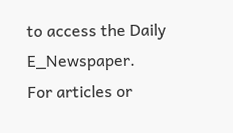to access the Daily E_Newspaper.
For articles or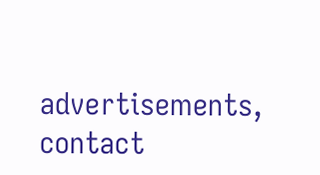advertisements, contact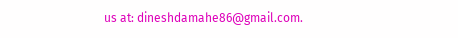us at: dineshdamahe86@gmail.com.